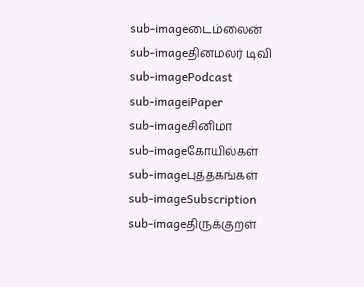sub-imageடைம்லைன்
sub-imageதினமலர் டிவி
sub-imagePodcast
sub-imageiPaper
sub-imageசினிமா
sub-imageகோயில்கள்
sub-imageபுத்தகங்கள்
sub-imageSubscription
sub-imageதிருக்குறள்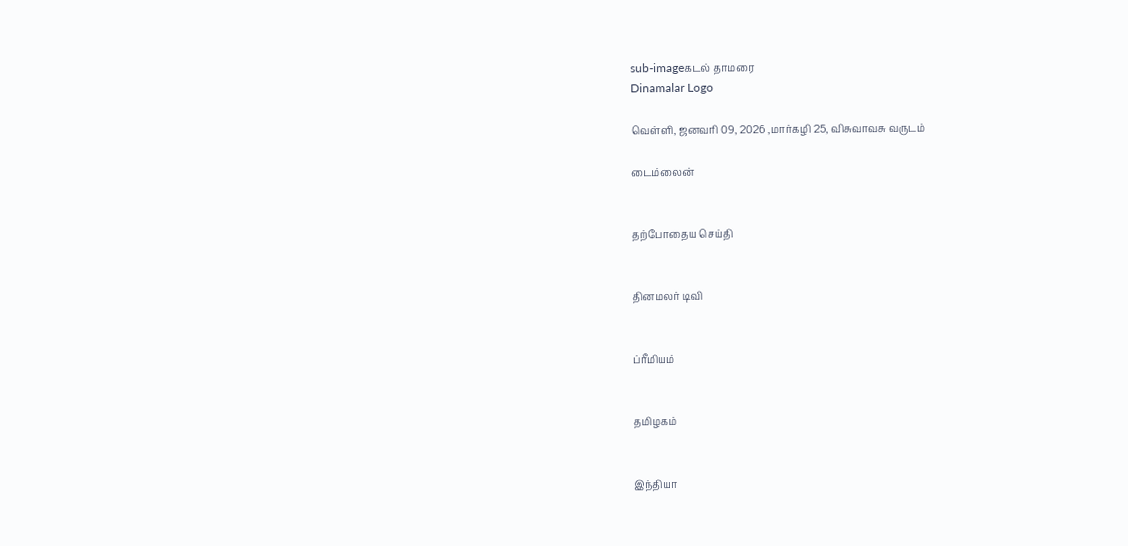sub-imageகடல் தாமரை
Dinamalar Logo

வெள்ளி, ஜனவரி 09, 2026 ,மார்கழி 25, விசுவாவசு வருடம்

டைம்லைன்


தற்போதைய செய்தி


தினமலர் டிவி


ப்ரீமியம்


தமிழகம்


இந்தியா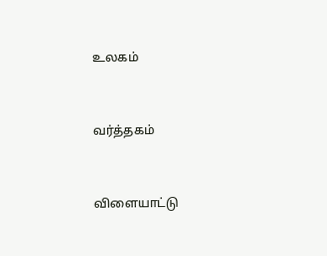உலகம்


வர்த்தகம்


விளையாட்டு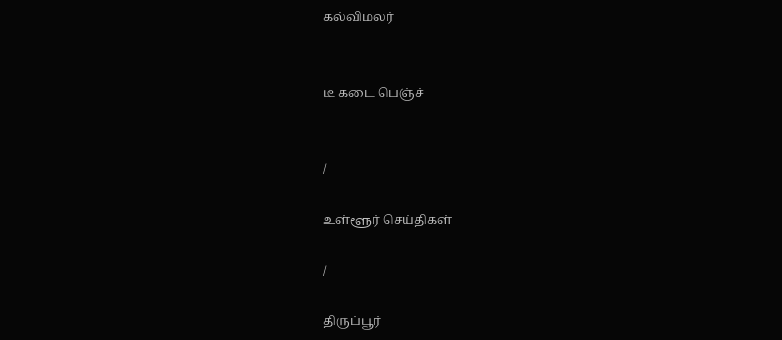கல்விமலர்


டீ கடை பெஞ்ச்


/

உள்ளூர் செய்திகள்

/

திருப்பூர்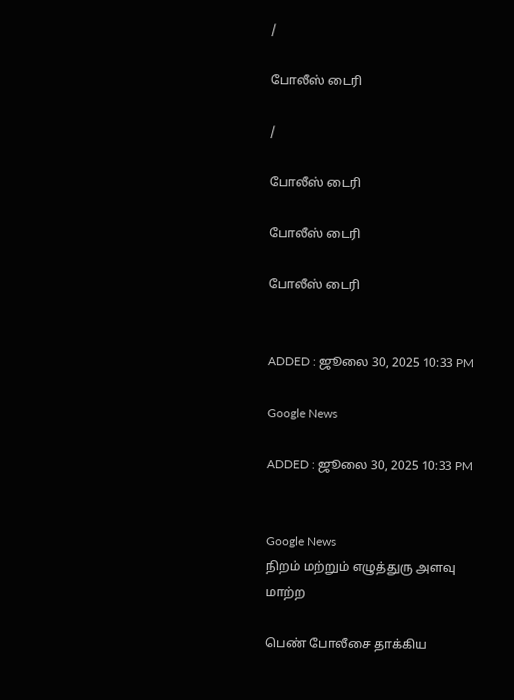/

போலீஸ் டைரி

/

போலீஸ் டைரி

போலீஸ் டைரி

போலீஸ் டைரி


ADDED : ஜூலை 30, 2025 10:33 PM

Google News

ADDED : ஜூலை 30, 2025 10:33 PM


Google News
நிறம் மற்றும் எழுத்துரு அளவு மாற்ற

பெண் போலீசை தாக்கிய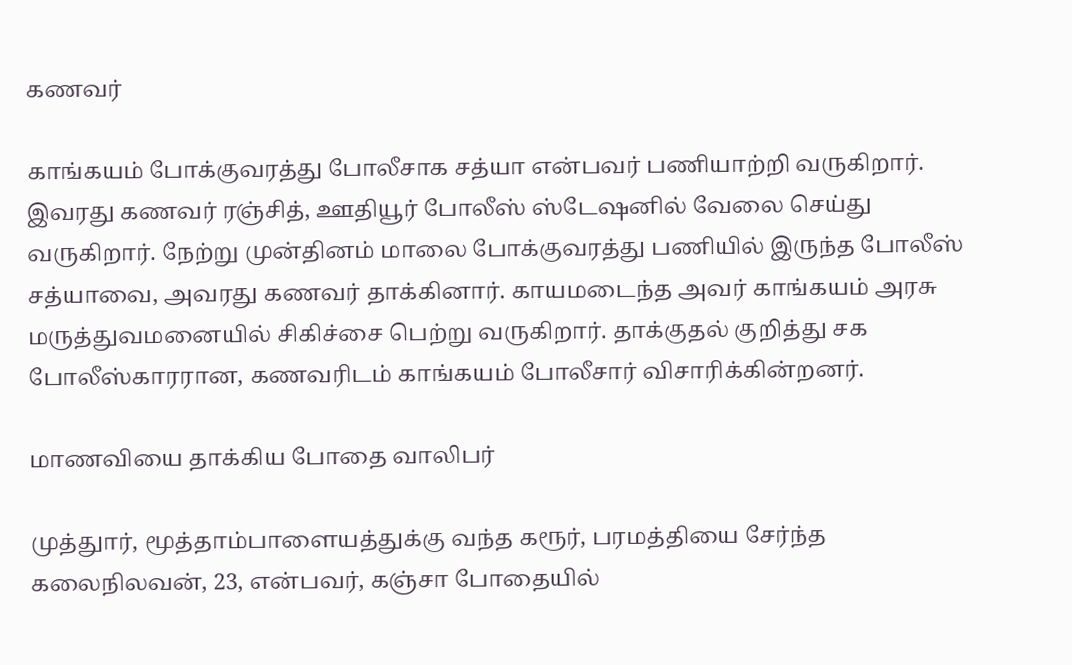கணவர்

காங்கயம் போக்குவரத்து போலீசாக சத்யா என்பவர் பணியாற்றி வருகிறார். இவரது கணவர் ரஞ்சித், ஊதியூர் போலீஸ் ஸ்டேஷனில் வேலை செய்து வருகிறார். நேற்று முன்தினம் மாலை போக்குவரத்து பணியில் இருந்த போலீஸ் சத்யாவை, அவரது கணவர் தாக்கினார். காயமடைந்த அவர் காங்கயம் அரசு மருத்துவமனையில் சிகிச்சை பெற்று வருகிறார். தாக்குதல் குறித்து சக போலீஸ்காரரான, கணவரிடம் காங்கயம் போலீசார் விசாரிக்கின்றனர்.

மாணவியை தாக்கிய போதை வாலிபர்

முத்துார், மூத்தாம்பாளையத்துக்கு வந்த கரூர், பரமத்தியை சேர்ந்த கலைநிலவன், 23, என்பவர், கஞ்சா போதையில்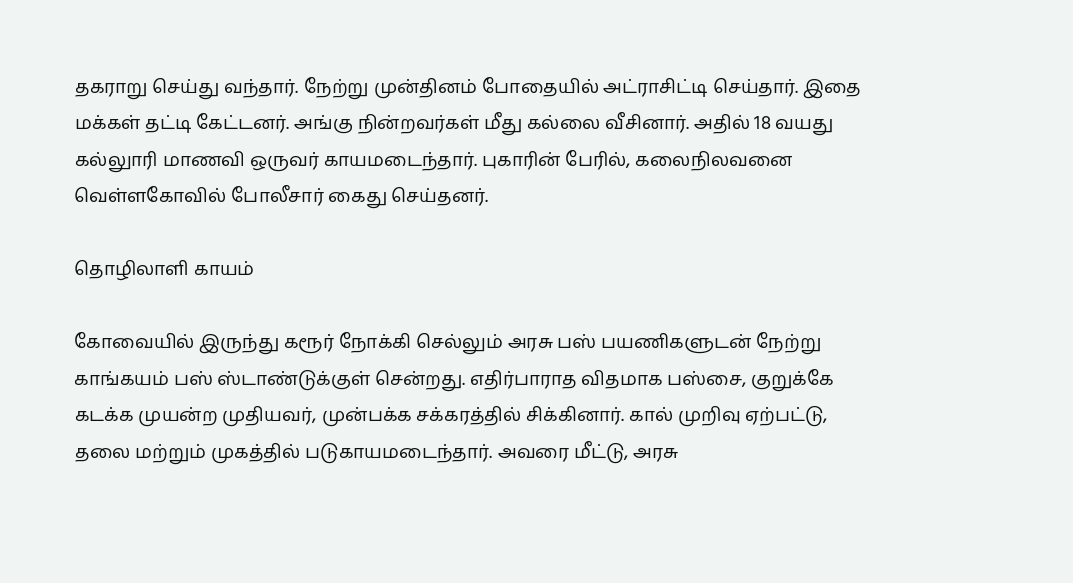தகராறு செய்து வந்தார். நேற்று முன்தினம் போதையில் அட்ராசிட்டி செய்தார். இதை மக்கள் தட்டி கேட்டனர். அங்கு நின்றவர்கள் மீது கல்லை வீசினார். அதில் 18 வயது கல்லுாரி மாணவி ஒருவர் காயமடைந்தார். புகாரின் பேரில், கலைநிலவனை வெள்ளகோவில் போலீசார் கைது செய்தனர்.

தொழிலாளி காயம்

கோவையில் இருந்து கரூர் நோக்கி செல்லும் அரசு பஸ் பயணிகளுடன் நேற்று காங்கயம் பஸ் ஸ்டாண்டுக்குள் சென்றது. எதிர்பாராத விதமாக பஸ்சை, குறுக்கே கடக்க முயன்ற முதியவர், முன்பக்க சக்கரத்தில் சிக்கினார். கால் முறிவு ஏற்பட்டு, தலை மற்றும் முகத்தில் படுகாயமடைந்தார். அவரை மீட்டு, அரசு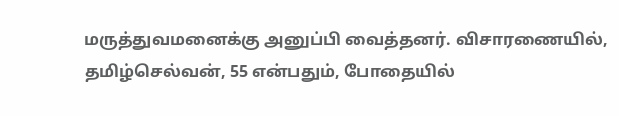மருத்துவமனைக்கு அனுப்பி வைத்தனர். விசாரணையில், தமிழ்செல்வன், 55 என்பதும், போதையில்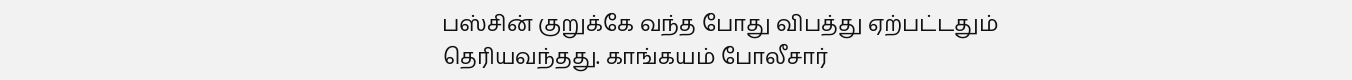பஸ்சின் குறுக்கே வந்த போது விபத்து ஏற்பட்டதும் தெரியவந்தது. காங்கயம் போலீசார்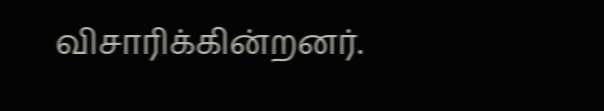விசாரிக்கின்றனர்.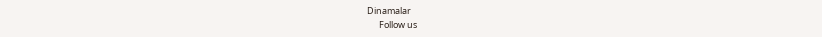Dinamalar
      Follow us